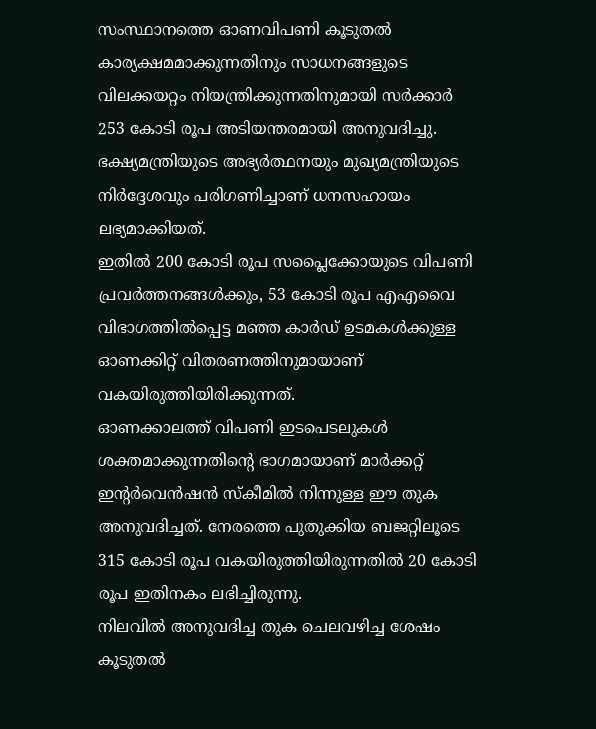സംസ്ഥാനത്തെ ഓണവിപണി കൂടുതൽ കാര്യക്ഷമമാക്കുന്നതിനും സാധനങ്ങളുടെ വിലക്കയറ്റം നിയന്ത്രിക്കുന്നതിനുമായി സർക്കാർ 253 കോടി രൂപ അടിയന്തരമായി അനുവദിച്ചു. ഭക്ഷ്യമന്ത്രിയുടെ അഭ്യർത്ഥനയും മുഖ്യമന്ത്രിയുടെ നിർദ്ദേശവും പരിഗണിച്ചാണ് ധനസഹായം ലഭ്യമാക്കിയത്.
ഇതിൽ 200 കോടി രൂപ സപ്ലൈക്കോയുടെ വിപണി പ്രവർത്തനങ്ങൾക്കും, 53 കോടി രൂപ എഎവൈ വിഭാഗത്തിൽപ്പെട്ട മഞ്ഞ കാർഡ് ഉടമകൾക്കുള്ള ഓണക്കിറ്റ് വിതരണത്തിനുമായാണ് വകയിരുത്തിയിരിക്കുന്നത്.
ഓണക്കാലത്ത് വിപണി ഇടപെടലുകൾ ശക്തമാക്കുന്നതിന്റെ ഭാഗമായാണ് മാർക്കറ്റ് ഇന്റർവെൻഷൻ സ്കീമിൽ നിന്നുള്ള ഈ തുക അനുവദിച്ചത്. നേരത്തെ പുതുക്കിയ ബജറ്റിലൂടെ 315 കോടി രൂപ വകയിരുത്തിയിരുന്നതിൽ 20 കോടി രൂപ ഇതിനകം ലഭിച്ചിരുന്നു.
നിലവിൽ അനുവദിച്ച തുക ചെലവഴിച്ച ശേഷം കൂടുതൽ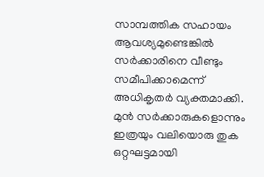സാമ്പത്തിക സഹായം ആവശ്യമുണ്ടെങ്കിൽ സർക്കാരിനെ വീണ്ടും സമീപിക്കാമെന്ന് അധികൃതർ വ്യക്തമാക്കി. മുൻ സർക്കാരുകളൊന്നും ഇത്രയും വലിയൊരു തുക ഒറ്റഘട്ടമായി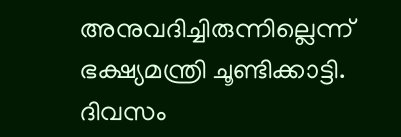അനുവദിച്ചിരുന്നില്ലെന്ന് ഭക്ഷ്യമന്ത്രി ചൂണ്ടിക്കാട്ടി.
ദിവസം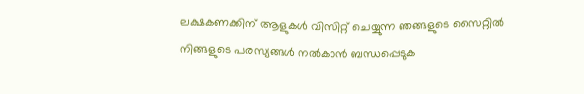ലക്ഷകണക്കിന് ആളുകൾ വിസിറ്റ് ചെയ്യുന്ന ഞങ്ങളുടെ സൈറ്റിൽ നിങ്ങളുടെ പരസ്യങ്ങൾ നൽകാൻ ബന്ധപ്പെടുക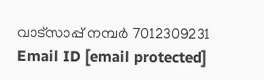വാട്സാപ്പ് നമ്പർ 7012309231 Email ID [email protected]